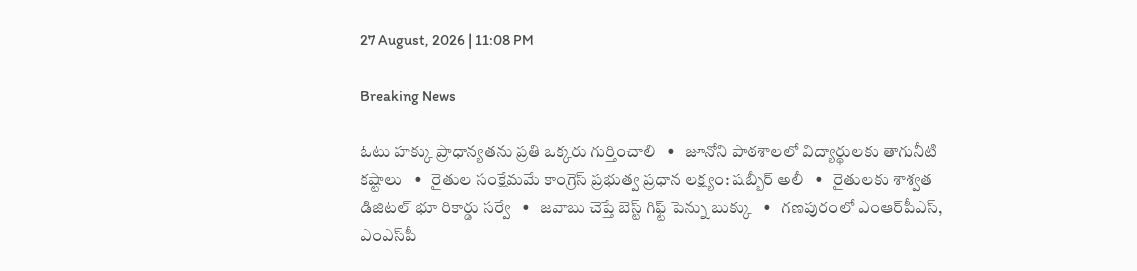27 August, 2026 | 11:08 PM

Breaking News

ఓటు హక్కు ప్రాధాన్యతను ప్రతి ఒక్కరు గుర్తించాలి   •   జూనోని పాఠశాలలో విద్యార్థులకు తాగునీటి కష్టాలు   •   రైతుల సంక్షేమమే కాంగ్రెస్‌ ప్రభుత్వ ప్రధాన లక్ష్యం: షబ్బీర్‌ అలీ   •   రైతులకు శాశ్వత డిజిటల్ భూ రికార్డు సర్వే   •   జవాబు చెప్తే బెస్ట్ గిఫ్ట్ పెన్ను బుక్కు   •   గణపురంలో ఎంఆర్‌పీఎస్, ఎంఎస్‌పీ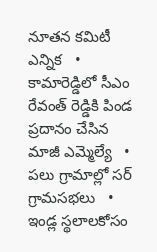నూతన కమిటీ ఎన్నిక   •   కామారెడ్డిలో సీఎం రేవంత్ రెడ్డికి పిండ ప్రదానం చేసిన మాజీ ఎమ్మెల్యే   •   పలు గ్రామాల్లో సర్ గ్రామసభలు   •   ఇండ్ల స్థలాలకోసం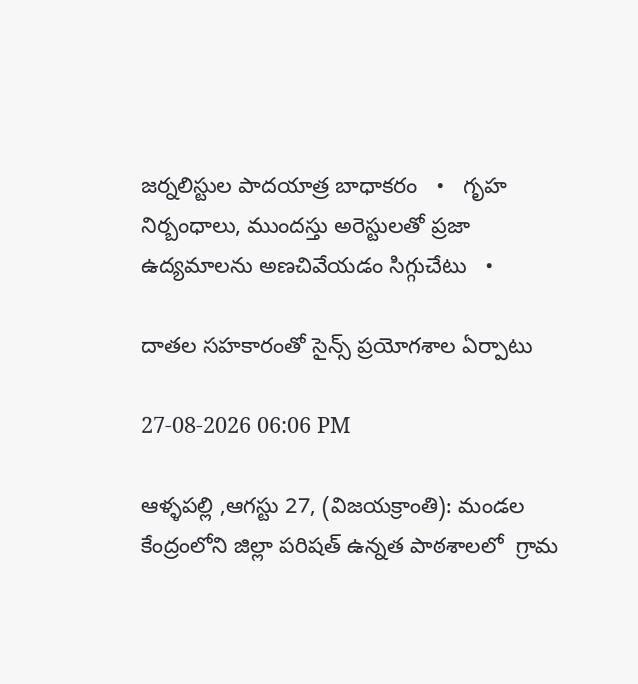జర్నలిస్టుల పాదయాత్ర బాధాకరం   •   గృహ నిర్బంధాలు, ముందస్తు అరెస్టులతో ప్రజా ఉద్యమాలను అణచివేయడం సిగ్గుచేటు   •

దాతల సహకారంతో సైన్స్ ప్రయోగశాల ఏర్పాటు

27-08-2026 06:06 PM

ఆళ్ళపల్లి ,ఆగస్టు 27, (విజయక్రాంతి): మండల కేంద్రంలోని జిల్లా పరిషత్ ఉన్నత పాఠశాలలో  గ్రామ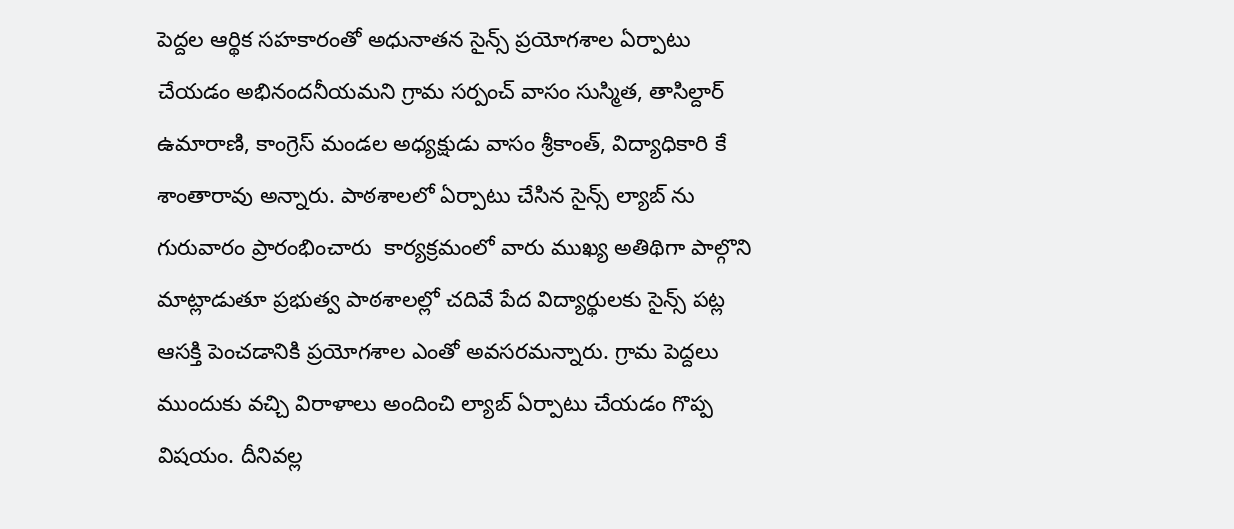పెద్దల ఆర్థిక సహకారంతో అధునాతన సైన్స్ ప్రయోగశాల ఏర్పాటు చేయడం అభినందనీయమని గ్రామ సర్పంచ్ వాసం సుస్మిత, తాసిల్దార్ ఉమారాణి, కాంగ్రెస్ మండల అధ్యక్షుడు వాసం శ్రీకాంత్, విద్యాధికారి కే శాంతారావు అన్నారు. పాఠశాలలో ఏర్పాటు చేసిన సైన్స్ ల్యాబ్ ను గురువారం ప్రారంభించారు  కార్యక్రమంలో వారు ముఖ్య అతిథిగా పాల్గొని మాట్లాడుతూ ప్రభుత్వ పాఠశాలల్లో చదివే పేద విద్యార్థులకు సైన్స్ పట్ల ఆసక్తి పెంచడానికి ప్రయోగశాల ఎంతో అవసరమన్నారు. గ్రామ పెద్దలు ముందుకు వచ్చి విరాళాలు అందించి ల్యాబ్ ఏర్పాటు చేయడం గొప్ప విషయం. దీనివల్ల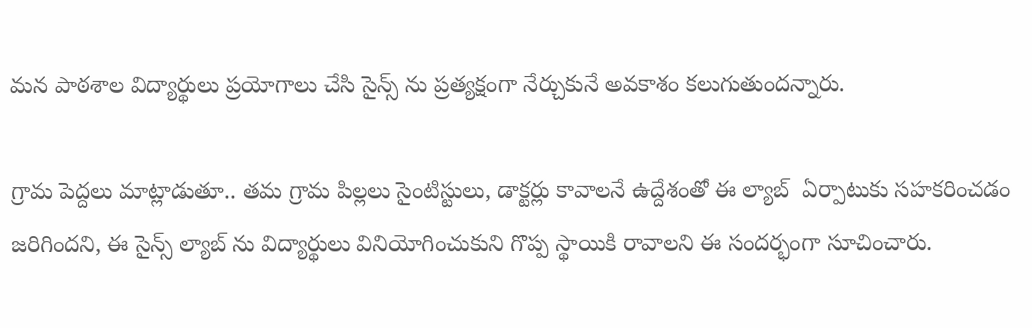మన పాఠశాల విద్యార్థులు ప్రయోగాలు చేసి సైన్స్ ను ప్రత్యక్షంగా నేర్చుకునే అవకాశం కలుగుతుందన్నారు.

గ్రామ పెద్దలు మాట్లాడుతూ.. తమ గ్రామ పిల్లలు సైంటిస్టులు, డాక్టర్లు కావాలనే ఉద్దేశంతో ఈ ల్యాబ్  ఏర్పాటుకు సహకరించడం జరిగిందని, ఈ సైన్స్ ల్యాబ్ ను విద్యార్థులు వినియోగించుకుని గొప్ప స్థాయికి రావాలని ఈ సందర్భంగా సూచించారు.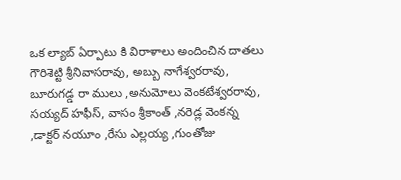ఒక ల్యాబ్ ఏర్పాటు కి విరాళాలు అందించిన దాతలు గౌరిశెట్టి శ్రీనివాసరావు, అబ్బు నాగేశ్వరరావు, బూరుగడ్డ రా ములు ,అనుమోలు వెంకటేశ్వరరావు, సయ్యద్ హఫీస్, వాసం శ్రీకాంత్ ,నరెడ్ల వెంకన్న ,డాక్టర్ నయూం ,రేసు ఎల్లయ్య ,గుంతోజు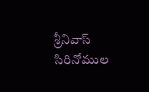శ్రీనివాస్ సిరినోముల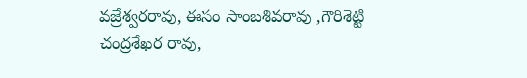వజ్రేశ్వరరావు, ఈసం సాంబశివరావు ,గౌరిశెట్టి చంద్రశేఖర రావు,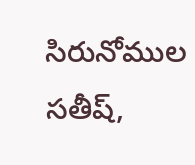సిరునోముల సతీష్,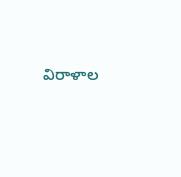విరాళాల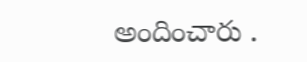అందించారు .